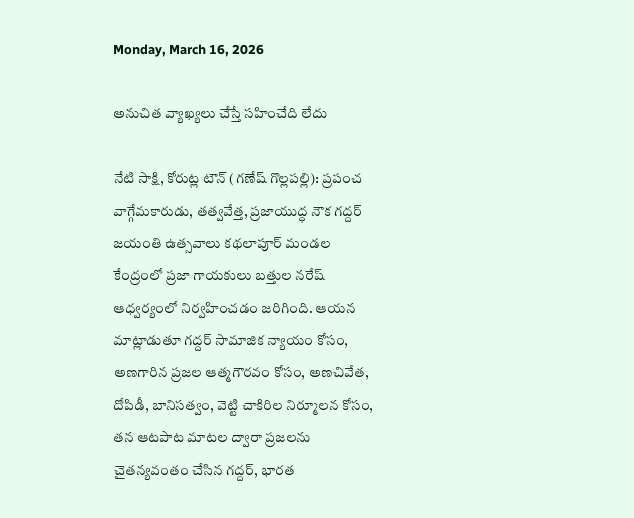Monday, March 16, 2026

అనుచిత వ్యాఖ్యలు చేస్తే సహించేది లేదు

నేటి సాక్షి, కోరుట్ల టౌన్ (గణేష్ గొల్లపల్లి): ప్రపంచ వాగ్గేమకారుడు, తత్వవేత్త, ప్రజాయుద్ధ నౌక గద్దర్ జయంతి ఉత్సవాలు కథలాపూర్ మండల కేంద్రంలో ప్రజా గాయకులు బత్తుల నరేష్ ఆధ్వర్యంలో నిర్వహించడం జరిగింది. ఆయన మాట్లాడుతూ గద్దర్ సామాజిక న్యాయం కోసం, అణగారిన ప్రజల ఆత్మగౌరవం కోసం, అణచివేత, దోపిడీ, బానిసత్వం, వెట్టి చాకిరిల నిర్మూలన కోసం, తన ఆటపాట మాటల ద్వారా ప్రజలను చైతన్యవంతం చేసిన గద్దర్, భారత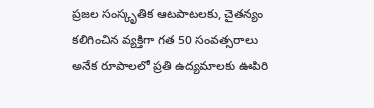ప్రజల సంస్కృతిక ఆటపాటలకు, చైతన్యం కలిగించిన వ్యక్తిగా గత 50 సంవత్సరాలు అనేక రూపాలలో ప్రతి ఉద్యమాలకు ఊపిరి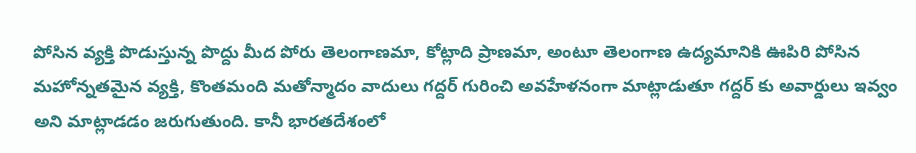పోసిన వ్యక్తి పొడుస్తున్న పొద్దు మీద పోరు తెలంగాణమా, కోట్లాది ప్రాణమా, అంటూ తెలంగాణ ఉద్యమానికి ఊపిరి పోసిన మహోన్నతమైన వ్యక్తి, కొంతమంది మతోన్మాదం వాదులు గద్దర్ గురించి అవహేళనంగా మాట్లాడుతూ గద్దర్ కు అవార్డులు ఇవ్వం అని మాట్లాడడం జరుగుతుంది. కానీ భారతదేశంలో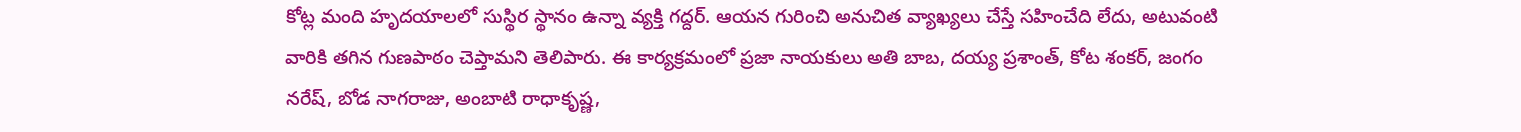కోట్ల మంది హృదయాలలో సుస్థిర స్థానం ఉన్నా వ్యక్తి గద్దర్. ఆయన గురించి అనుచిత వ్యాఖ్యలు చేస్తే సహించేది లేదు, అటువంటి వారికి తగిన గుణపాఠం చెప్తామని తెలిపారు. ఈ కార్యక్రమంలో ప్రజా నాయకులు అతి బాబ, దయ్య ప్రశాంత్, కోట శంకర్, జంగం నరేష్, బోడ నాగరాజు, అంబాటి రాధాకృష్ణ,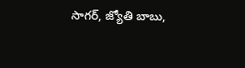సాగర్, జ్యోతి బాబు,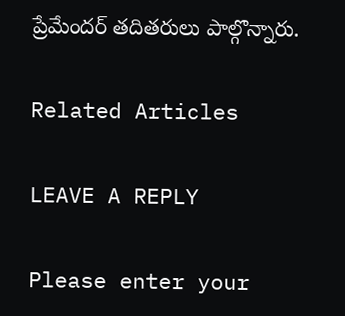ప్రేమేందర్ తదితరులు పాల్గొన్నారు.

Related Articles

LEAVE A REPLY

Please enter your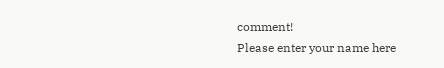comment!
Please enter your name here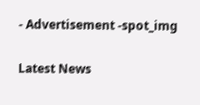- Advertisement -spot_img

Latest News